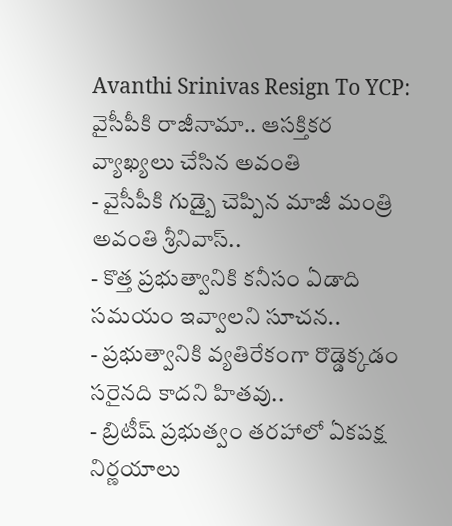Avanthi Srinivas Resign To YCP: వైసీపీకి రాజీనామా.. ఆసక్తికర వ్యాఖ్యలు చేసిన అవంతి
- వైసీపీకి గుడ్బై చెప్పిన మాజీ మంత్రి అవంతి శ్రీనివాస్..
- కొత్త ప్రభుత్వానికి కనీసం ఏడాది సమయం ఇవ్వాలని సూచన..
- ప్రభుత్వానికి వ్యతిరేకంగా రొడ్డెక్కడం సరైనది కాదని హితవు..
- బ్రిటీష్ ప్రభుత్వం తరహాలో ఏకపక్ష నిర్ణయాలు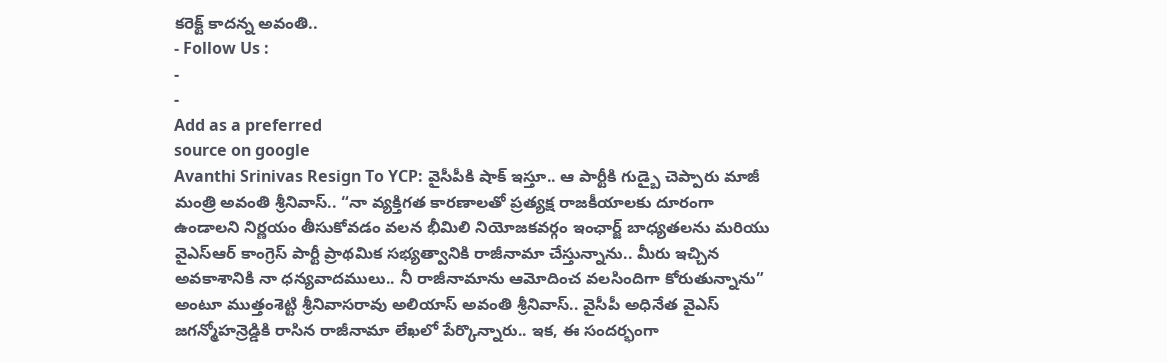కరెక్ట్ కాదన్న అవంతి..
- Follow Us :
-
-
Add as a preferred
source on google
Avanthi Srinivas Resign To YCP: వైసీపీకి షాక్ ఇస్తూ.. ఆ పార్టీకి గుడ్బై చెప్పారు మాజీ మంత్రి అవంతి శ్రీనివాస్.. “నా వ్యక్తిగత కారణాలతో ప్రత్యక్ష రాజకీయాలకు దూరంగా ఉండాలని నిర్ణయం తీసుకోవడం వలన భీమిలి నియోజకవర్గం ఇంఛార్జ్ బాధ్యతలను మరియు వైఎస్ఆర్ కాంగ్రెస్ పార్టీ ప్రాథమిక సభ్యత్వానికి రాజీనామా చేస్తున్నాను.. మీరు ఇచ్చిన అవకాశానికి నా ధన్యవాదములు.. నీ రాజీనామాను ఆమోదించ వలసిందిగా కోరుతున్నాను” అంటూ ముత్తంశెట్టి శ్రీనివాసరావు అలియాస్ అవంతి శ్రీనివాస్.. వైసీపీ అధినేత వైఎస్ జగన్మోహన్రెడ్డికి రాసిన రాజీనామా లేఖలో పేర్కొన్నారు.. ఇక, ఈ సందర్భంగా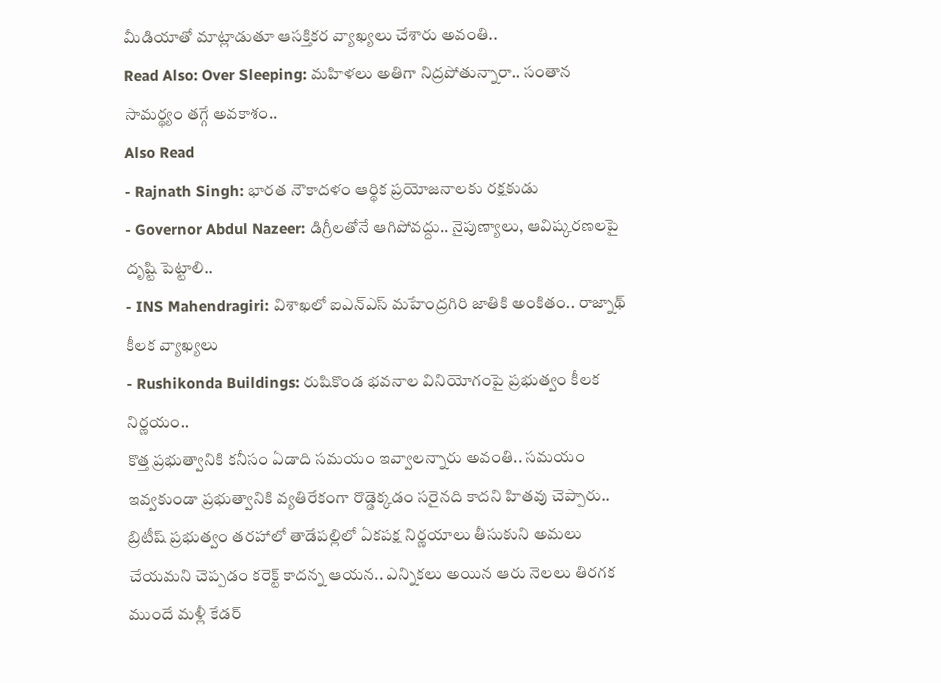మీడియాతో మాట్లాడుతూ ఆసక్తికర వ్యాఖ్యలు చేశారు అవంతి..
Read Also: Over Sleeping: మహిళలు అతిగా నిద్రపోతున్నారా.. సంతాన సామర్థ్యం తగ్గే అవకాశం..
Also Read
- Rajnath Singh: భారత నౌకాదళం ఆర్థిక ప్రయోజనాలకు రక్షకుడు
- Governor Abdul Nazeer: డిగ్రీలతోనే ఆగిపోవద్దు.. నైపుణ్యాలు, ఆవిష్కరణలపై దృష్టి పెట్టాలి..
- INS Mahendragiri: విశాఖలో ఐఎన్ఎస్ మహేంద్రగిరి జాతికి అంకితం.. రాజ్నాథ్ కీలక వ్యాఖ్యలు
- Rushikonda Buildings: రుషికొండ భవనాల వినియోగంపై ప్రభుత్వం కీలక నిర్ణయం..
కొత్త ప్రభుత్వానికి కనీసం ఏడాది సమయం ఇవ్వాలన్నారు అవంతి.. సమయం ఇవ్వకుండా ప్రభుత్వానికి వ్యతిరేకంగా రొడ్డెక్కడం సరైనది కాదని హితవు చెప్పారు.. బ్రిటీష్ ప్రభుత్వం తరహాలో తాడేపల్లిలో ఏకపక్ష నిర్ణయాలు తీసుకుని అమలు చేయమని చెప్పడం కరెక్ట్ కాదన్న ఆయన.. ఎన్నికలు అయిన ఆరు నెలలు తిరగక ముందే మళ్లీ కేడర్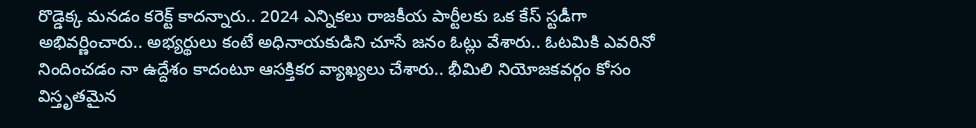రొడ్డెక్క మనడం కరెక్ట్ కాదన్నారు.. 2024 ఎన్నికలు రాజకీయ పార్టీలకు ఒక కేస్ స్టడీగా అభివర్ణించారు.. అభ్యర్థులు కంటే అధినాయకుడిని చూసే జనం ఓట్లు వేశారు.. ఓటమికి ఎవరినో నిందించడం నా ఉద్దేశం కాదంటూ ఆసక్తికర వ్యాఖ్యలు చేశారు.. భీమిలి నియోజకవర్గం కోసం విస్తృతమైన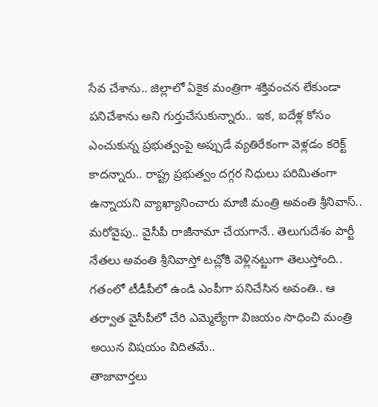సేవ చేశాను.. జిల్లాలో ఏకైక మంత్రిగా శక్తివంచన లేకుండా పనిచేశాను అని గుర్తుచేసుకున్నారు.. ఇక, ఐదేళ్ల కోసం ఎంచుకున్న ప్రభుత్వంపై అప్పుడే వ్యతిరేకంగా వెళ్లడం కరెక్ట్ కాదన్నారు.. రాష్ట్ర ప్రభుత్వం దగ్గర నిధులు పరిమితంగా ఉన్నాయని వ్యాఖ్యానించారు మాజీ మంత్రి అవంతి శ్రీనివాస్.. మరోవైపు.. వైసీపీ రాజీనామా చేయగానే.. తెలుగుదేశం పార్టీ నేతలు అవంతి శ్రీనివాస్తో టచ్లోకి వెళ్లినట్టుగా తెలుస్తోంది.. గతంలో టీడీపీలో ఉండి ఎంపీగా పనిచేసిన అవంతి.. ఆ తర్వాత వైసీపీలో చేరి ఎమ్మెల్యేగా విజయం సాధించి మంత్రి అయిన విషయం విదితమే..
తాజావార్తలు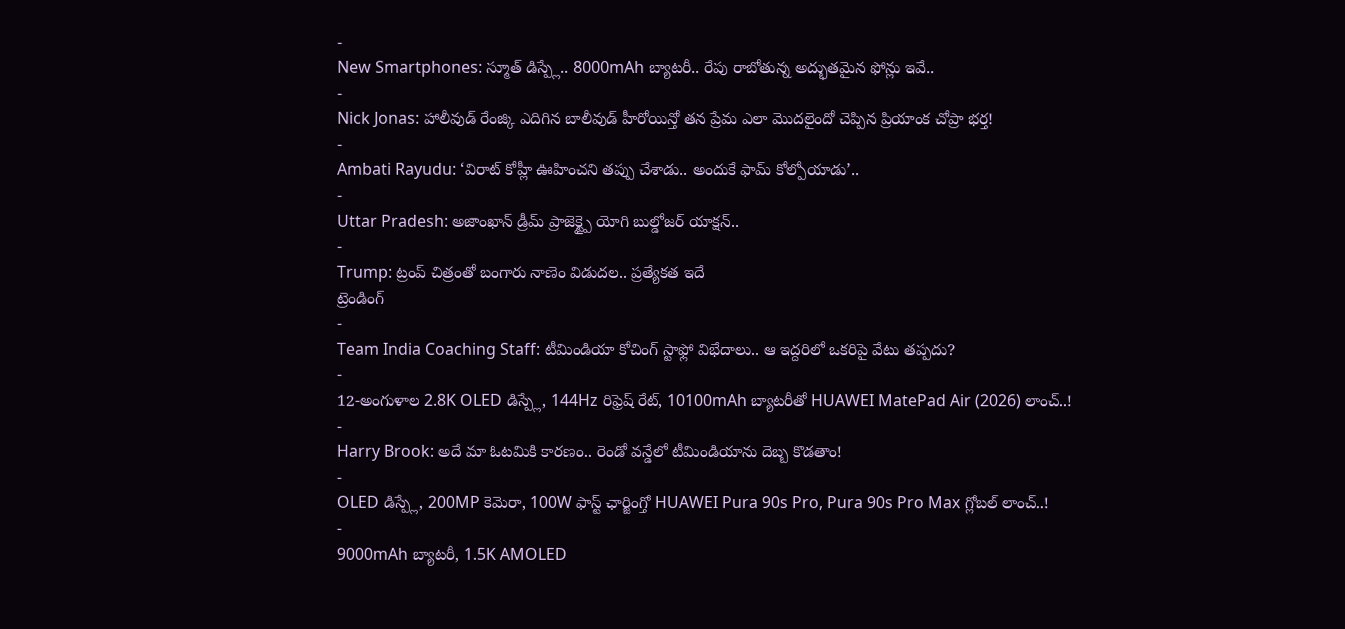-
New Smartphones: స్మూత్ డిస్ప్లే.. 8000mAh బ్యాటరీ.. రేపు రాబోతున్న అద్భుతమైన ఫోన్లు ఇవే..
-
Nick Jonas: హాలీవుడ్ రేంజ్కి ఎదిగిన బాలీవుడ్ హీరోయిన్తో తన ప్రేమ ఎలా మొదలైందో చెప్పిన ప్రియాంక చోప్రా భర్త!
-
Ambati Rayudu: ‘విరాట్ కోహ్లీ ఊహించని తప్పు చేశాడు.. అందుకే ఫామ్ కోల్పోయాడు’..
-
Uttar Pradesh: అజాంఖాన్ డ్రీమ్ ప్రాజెక్ట్పై యోగి బుల్డోజర్ యాక్షన్..
-
Trump: ట్రంప్ చిత్రంతో బంగారు నాణెం విడుదల.. ప్రత్యేకత ఇదే
ట్రెండింగ్
-
Team India Coaching Staff: టీమిండియా కోచింగ్ స్టాఫ్లో విభేదాలు.. ఆ ఇద్దరిలో ఒకరిపై వేటు తప్పదు?
-
12-అంగుళాల 2.8K OLED డిస్ప్లే, 144Hz రిఫ్రెష్ రేట్, 10100mAh బ్యాటరీతో HUAWEI MatePad Air (2026) లాంచ్..!
-
Harry Brook: అదే మా ఓటమికి కారణం.. రెండో వన్డేలో టీమిండియాను దెబ్బ కొడతాం!
-
OLED డిస్ప్లే, 200MP కెమెరా, 100W ఫాస్ట్ ఛార్జింగ్తో HUAWEI Pura 90s Pro, Pura 90s Pro Max గ్లోబల్ లాంచ్..!
-
9000mAh బ్యాటరీ, 1.5K AMOLED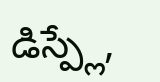డిస్ప్లే,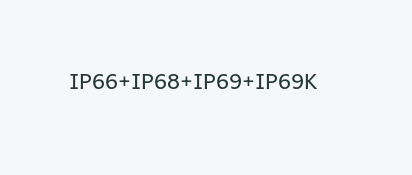IP66+IP68+IP69+IP69K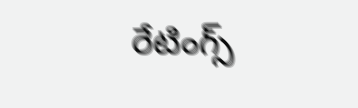రేటింగ్స్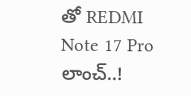తో REDMI Note 17 Pro లాంచ్..!